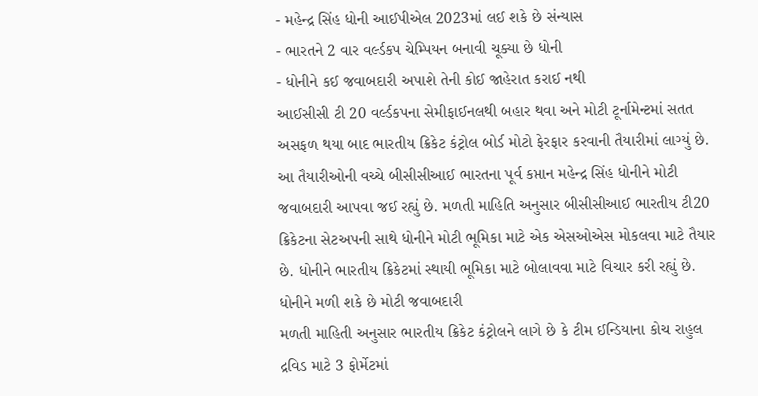- મહેન્દ્ર સિંહ ધોની આઈપીએલ 2023માં લઈ શકે છે સંન્યાસ
- ભારતને 2 વાર વર્લ્ડકપ ચેમ્પિયન બનાવી ચૂક્યા છે ધોની
- ધોનીને કઈ જવાબદારી અપાશે તેની કોઈ જાહેરાત કરાઈ નથી
આઈસીસી ટી 20 વર્લ્ડકપના સેમીફાઈનલથી બહાર થવા અને મોટી ટૂર્નામેન્ટમાં સતત અસફળ થયા બાદ ભારતીય ક્રિકેટ કંટ્રોલ બોર્ડ મોટો ફેરફાર કરવાની તૈયારીમાં લાગ્યું છે. આ તૈયારીઓની વચ્ચે બીસીસીઆઈ ભારતના પૂર્વ કપ્તાન મહેન્દ્ર સિંહ ધોનીને મોટી જવાબદારી આપવા જઈ રહ્યું છે. મળતી માહિતિ અનુસાર બીસીસીઆઈ ભારતીય ટી20 ક્રિકેટના સેટઅપની સાથે ધોનીને મોટી ભૂમિકા માટે એક એસઓએસ મોકલવા માટે તૈયાર છે. ધોનીને ભારતીય ક્રિકેટમાં સ્થાયી ભૂમિકા માટે બોલાવવા માટે વિચાર કરી રહ્યું છે.
ધોનીને મળી શકે છે મોટી જવાબદારી
મળતી માહિતી અનુસાર ભારતીય ક્રિકેટ કંટ્રોલને લાગે છે કે ટીમ ઈન્ડિયાના કોચ રાહુલ દ્રવિડ માટે 3 ફોર્મેટમાં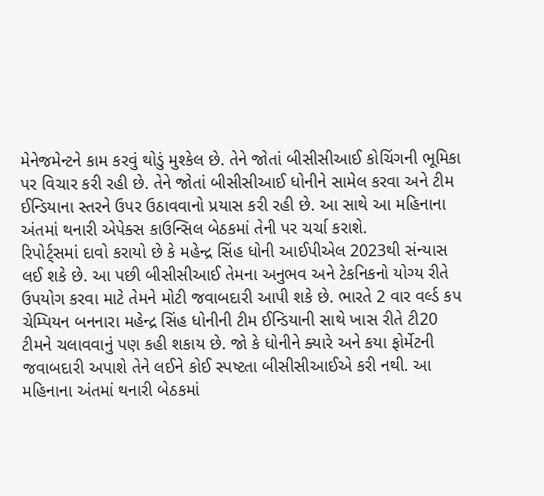મેનેજમેન્ટને કામ કરવું થોડું મુશ્કેલ છે. તેને જોતાં બીસીસીઆઈ કોચિંગની ભૂમિકા પર વિચાર કરી રહી છે. તેને જોતાં બીસીસીઆઈ ધોનીને સામેલ કરવા અને ટીમ ઈન્ડિયાના સ્તરને ઉપર ઉઠાવવાનો પ્રયાસ કરી રહી છે. આ સાથે આ મહિનાના અંતમાં થનારી એપેક્સ કાઉન્સિલ બેઠકમાં તેની પર ચર્ચા કરાશે.
રિપોર્ટ્સમાં દાવો કરાયો છે કે મહેન્દ્ર સિંહ ધોની આઈપીએલ 2023થી સંન્યાસ લઈ શકે છે. આ પછી બીસીસીઆઈ તેમના અનુભવ અને ટેકનિકનો યોગ્ય રીતે ઉપયોગ કરવા માટે તેમને મોટી જવાબદારી આપી શકે છે. ભારતે 2 વાર વર્લ્ડ કપ ચેમ્પિયન બનનારા મહેન્દ્ર સિંહ ધોનીની ટીમ ઈન્ડિયાની સાથે ખાસ રીતે ટી20 ટીમને ચલાવવાનું પણ કહી શકાય છે. જો કે ધોનીને ક્યારે અને કયા ફોર્મેટની જવાબદારી અપાશે તેને લઈને કોઈ સ્પષ્ટતા બીસીસીઆઈએ કરી નથી. આ મહિનાના અંતમાં થનારી બેઠકમાં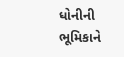ધોનીની ભૂમિકાને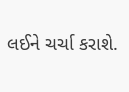લઈને ચર્ચા કરાશે.